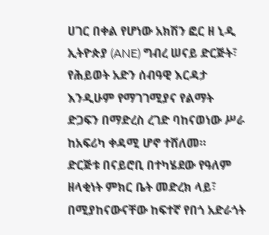ሀገር በቀል የሆነው አክሽን ፎር ዘ ኒዲ ኢትዮጵያ (ANE) ግብረ ሠናይ ድርጅት፣ የሕይወት አድን ሰብዓዊ እርዳታ እንዲሁም የማገገሚያና የልማት ድጋፍን በማድረስ ረገድ ባከናወነው ሥራ ከአፍሪካ ቀዳሚ ሆኖ ተሸለመ።
ድርጅቱ በናይሮቢ በተካሄደው የዓለም ዘላቂነት ምክር ቤት መድረክ ላይ፣ በሚያከናውናቸው ከፍተኛ የበጎ አድራጎት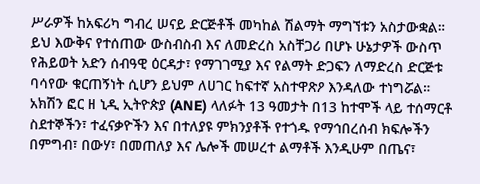ሥራዎች ከአፍሪካ ግብረ ሠናይ ድርጅቶች መካከል ሽልማት ማግኘቱን አስታውቋል።
ይህ እውቅና የተሰጠው ውስብስብ እና ለመድረስ አስቸጋሪ በሆኑ ሁኔታዎች ውስጥ የሕይወት አድን ሰብዓዊ ዕርዳታ፣ የማገገሚያ እና የልማት ድጋፍን ለማድረስ ድርጅቱ ባሳየው ቁርጠኝነት ሲሆን ይህም ለሀገር ከፍተኛ አስተዋጽዖ እንዳለው ተነግሯል።
አክሽን ፎር ዘ ኒዲ ኢትዮጵያ (ANE) ላለፉት 13 ዓመታት በ13 ከተሞች ላይ ተሰማርቶ ስደተኞችን፣ ተፈናቃዮችን እና በተለያዩ ምክንያቶች የተጎዱ የማኅበረሰብ ክፍሎችን በምግብ፣ በውሃ፣ በመጠለያ እና ሌሎች መሠረተ ልማቶች እንዲሁም በጤና፣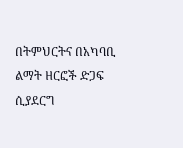በትምህርትና በአካባቢ ልማት ዘርፎች ድጋፍ ሲያደርግ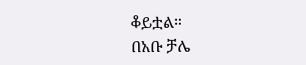ቆይቷል።
በአቡ ቻሌ